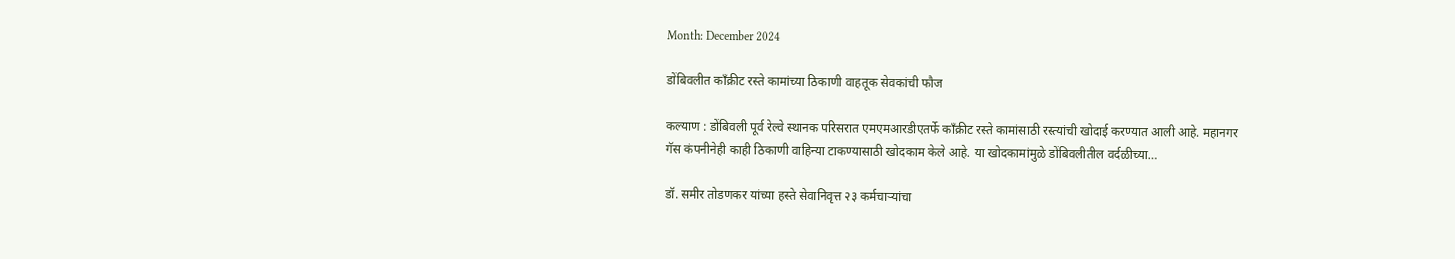Month: December 2024

डोंबिवलीत काँक्रीट रस्ते कामांच्या ठिकाणी वाहतूक सेवकांची फौज

कल्याण : डोंबिवली पूर्व रेल्वे स्थानक परिसरात एमएमआरडीएतर्फे काँक्रीट रस्ते कामांसाठी रस्त्यांची खोदाई करण्यात आली आहे. महानगर गॅस कंपनीनेही काही ठिकाणी वाहिन्या टाकण्यासाठी खोदकाम केले आहे. या खोदकामांमुळे डोंबिवलीतील वर्दळीच्या…

डॉ. समीर तोडणकर यांच्या हस्ते सेवानिवृत्त २३ कर्मचाऱ्यांचा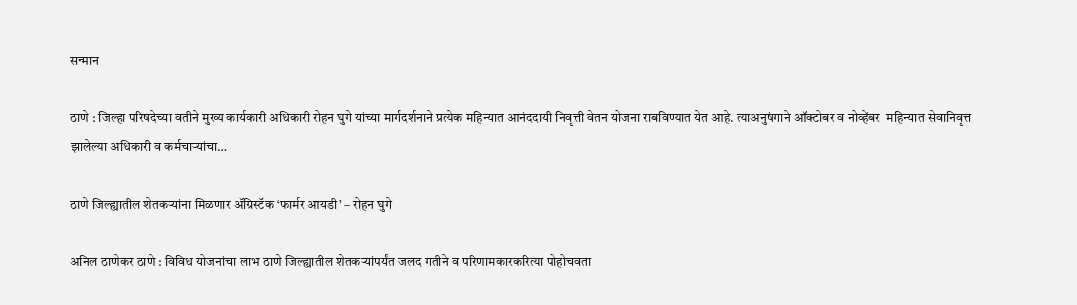सन्मान

ठाणे : जिल्हा परिषदेच्या वतीने मुख्य कार्यकारी अधिकारी रोहन घुगे यांच्या मार्गदर्शनाने प्रत्येक महिन्यात आनंददायी निवृत्ती वेतन योजना राबविण्यात येत आहे. त्याअनुषंगाने ऑक्टोबर व नोव्हेंबर  महिन्यात सेवानिवृत्त झालेल्या अधिकारी व कर्मचाऱ्यांचा…

ठाणे जिल्ह्यातील शेतकऱ्यांना मिळणार ॲग्रिस्टॅक ‘फार्मर आयडी’ – रोहन घुगे

अनिल ठाणेकर ठाणे : विविध योजनांचा लाभ ठाणे जिल्ह्यातील शेतकऱ्यांपर्यंत जलद गतीने व परिणामकारकरित्या पोहोचवता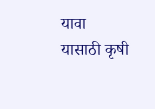यावा यासाठी कृषी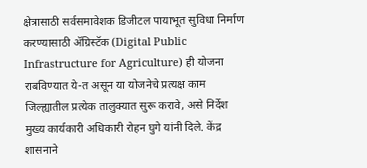क्षेत्रासाठी सर्वसमावेशक डिजीटल पायाभूत सुविधा निर्माण करण्यासाठी ॲग्रिस्टॅक (Digital Public Infrastructure for Agriculture) ही योजना राबविण्यात ये-त असून या योजनेचे प्रत्यक्ष काम जिल्ह्यातील प्रत्येक तालुक्यात सुरू करावे, असे निर्देश मुख्य कार्यकारी अधिकारी रोहन घुगे यांनी दिले. केंद्र शासनाने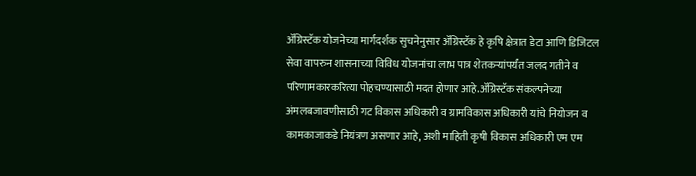ॲग्रिस्टॅक योजनेच्या मार्गदर्शक सुचनेनुसार ॲग्रिस्टॅक हे कृषि क्षेत्रात डेटा आणि डिजिटल सेवा वापरुन शासनाच्या विविध योजनांचा लाभ पात्र शेतकऱ्यांपर्यंत जलद गतीने व परिणामकारकरित्या पोहचण्यासाठी मदत होणार आहे.ॲग्रिस्टॅक संकल्पनेच्या अंमलबजावणीसाठी गट विकास अधिकारी व ग्रामविकास अधिकारी यांचे नियोजन व कामकाजाकडे नियंत्रण असणार आहे, अशी माहिती कृषी विकास अधिकारी एम एम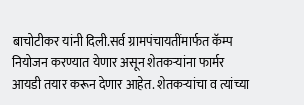बाचोटीकर यांनी दिली.सर्व ग्रामपंचायतींमार्फत कॅम्प नियोजन करण्यात येणार असून शेतकऱ्यांना फार्मर आयडी तयार करून देणार आहेत. शेतकऱ्यांचा व त्यांच्या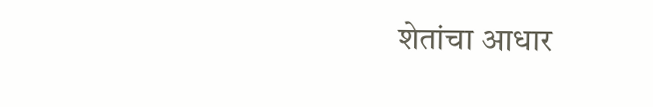शेतांचा आधार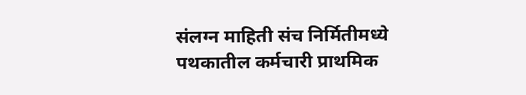संलग्न माहिती संच निर्मितीमध्ये पथकातील कर्मचारी प्राथमिक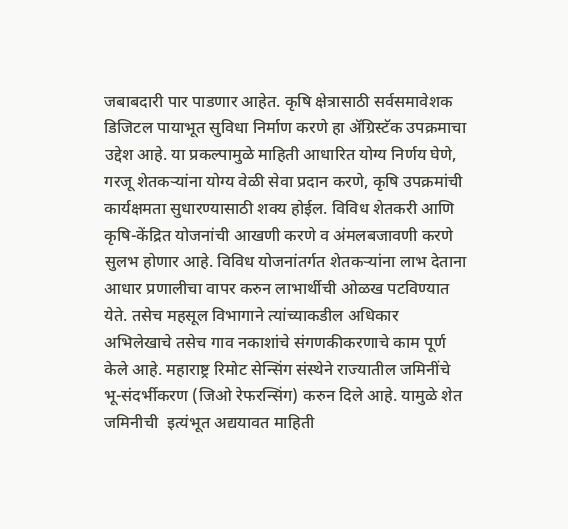जबाबदारी पार पाडणार आहेत. कृषि क्षेत्रासाठी सर्वसमावेशक डिजिटल पायाभूत सुविधा निर्माण करणे हा ॲग्रिस्टॅक उपक्रमाचा उद्देश आहे. या प्रकल्पामुळे माहिती आधारित योग्य निर्णय घेणे, गरजू शेतकऱ्यांना योग्य वेळी सेवा प्रदान करणे, कृषि उपक्रमांची कार्यक्षमता सुधारण्यासाठी शक्य होईल. विविध शेतकरी आणि कृषि-केंद्रित योजनांची आखणी करणे व अंमलबजावणी करणे सुलभ होणार आहे. विविध योजनांतर्गत शेतकऱ्यांना लाभ देताना आधार प्रणालीचा वापर करुन लाभार्थीची ओळख पटविण्यात येते. तसेच महसूल विभागाने त्यांच्याकडील अधिकार अभिलेखाचे तसेच गाव नकाशांचे संगणकीकरणाचे काम पूर्ण केले आहे. महाराष्ट्र रिमोट सेन्सिंग संस्थेने राज्यातील जमिनींचे भू-संदर्भीकरण (जिओ रेफरन्सिंग) करुन दिले आहे. यामुळे शेत जमिनीची  इत्यंभूत अद्ययावत माहिती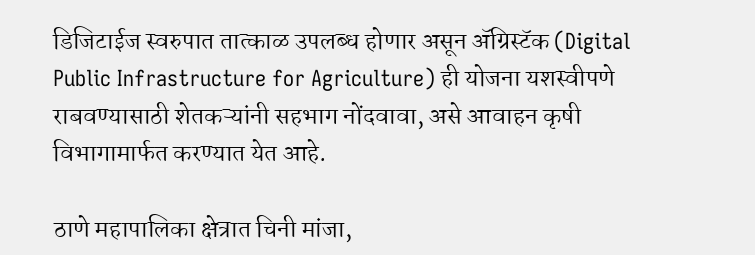डिजिटाईज स्वरुपात तात्काळ उपलब्ध होणार असून ॲग्रिस्टॅक (Digital Public Infrastructure for Agriculture) ही योजना यशस्वीपणे राबवण्यासाठी शेतकऱ्यांनी सहभाग नोंदवावा, असे आवाहन कृषी विभागामार्फत करण्यात येत आहे.

ठाणे महापालिका क्षेत्रात चिनी मांजा,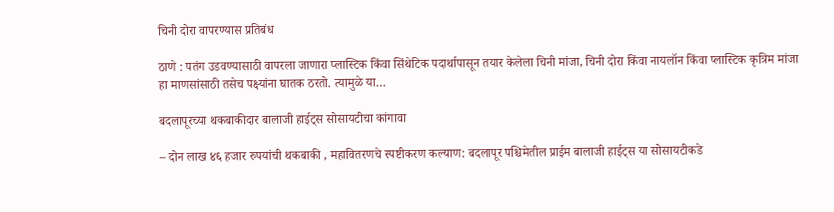चिनी दोरा वापरण्यास प्रतिबंध

ठाणे : पतंग उडवण्यासाठी वापरला जाणारा प्लास्टिक किंवा सिंथेटिक पदार्थापासून तयार केलेला चिनी मांजा, चिनी दोरा किंवा नायलॉन किंवा प्लास्टिक कृत्रिम मांजा हा माणसांसाठी तसेच पक्ष्यांना घातक ठरतो. त्यामुळे या…

बदलापूरच्या थकबाकीदार बालाजी हाईट्स सोसायटीचा कांगावा

– दोन लाख ४६ हजार रुपयांची थकबाकी , महावितरणचे स्पष्टीकरण कल्याण: बदलापूर पश्चिमेतील प्राईम बालाजी हाईट्स या सोसायटीकडे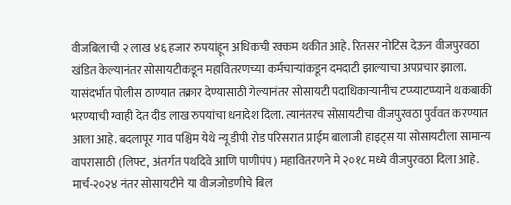वीजबिलाची २ लाख ४६ हजार रुपयांहून अधिकची रक्कम थकीत आहे. रितसर नोटिस देऊन वीजपुरवठा खंडित केल्यानंतर सोसायटीकडून महावितरणच्या कर्मचाऱ्यांकडून दमदाटी झाल्याचा अपप्रचार झाला. यासंदर्भात पोलीस ठाण्यात तक्रार देण्यासाठी गेल्यानंतर सोसायटी पदाधिकाऱ्यानीच टप्प्याटप्प्याने थकबाकी भरण्याची ग्वाही देत दीड लाख रुपयांचा धनादेश दिला. त्यानंतरच सोसायटीचा वीजपुरवठा पुर्ववत करण्यात आला आहे. बदलापूर गाव पश्चिम येथे न्यू डीपी रोड परिसरात प्राईम बालाजी हाइट्स या सोसायटीला सामान्य वापरासाठी (लिफ्ट, अंतर्गत पथदिवे आणि पाणीपंप) महावितरणने मे २०१८ मध्ये वीजपुरवठा दिला आहे. मार्च-२०२४ नंतर सोसायटीने या वीजजोडणीचे बिल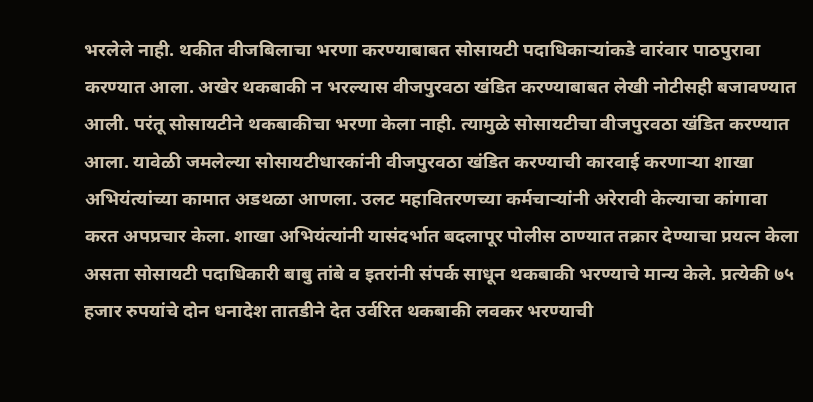भरलेले नाही. थकीत वीजबिलाचा भरणा करण्याबाबत सोसायटी पदाधिकाऱ्यांकडे वारंवार पाठपुरावा करण्यात आला. अखेर थकबाकी न भरल्यास वीजपुरवठा खंडित करण्याबाबत लेखी नोटीसही बजावण्यात आली. परंतू सोसायटीने थकबाकीचा भरणा केला नाही. त्यामुळे सोसायटीचा वीजपुरवठा खंडित करण्यात आला. यावेळी जमलेल्या सोसायटीधारकांनी वीजपुरवठा खंडित करण्याची कारवाई करणाऱ्या शाखा अभियंत्यांच्या कामात अडथळा आणला. उलट महावितरणच्या कर्मचाऱ्यांनी अरेरावी केल्याचा कांगावा करत अपप्रचार केला. शाखा अभियंत्यांनी यासंदर्भात बदलापूर पोलीस ठाण्यात तक्रार देण्याचा प्रयत्न केला असता सोसायटी पदाधिकारी बाबु तांबे व इतरांनी संपर्क साधून थकबाकी भरण्याचे मान्य केले. प्रत्येकी ७५ हजार रुपयांचे दोन धनादेश तातडीने देत उर्वरित थकबाकी लवकर भरण्याची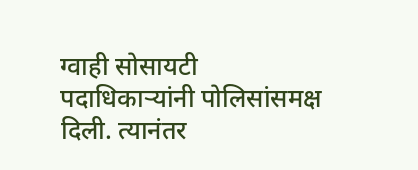ग्वाही सोसायटी पदाधिकाऱ्यांनी पोलिसांसमक्ष दिली. त्यानंतर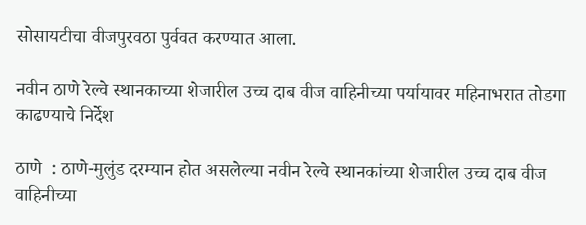सोसायटीचा वीजपुरवठा पुर्ववत करण्यात आला.

नवीन ठाणे रेल्वे स्थानकाच्या शेजारील उच्च दाब वीज वाहिनीच्या पर्यायावर महिनाभरात तोडगा काढण्याचे निर्देश

ठाणे  : ठाणे-मुलुंड दरम्यान होत असलेल्या नवीन रेल्वे स्थानकांच्या शेजारील उच्च दाब वीज वाहिनीच्या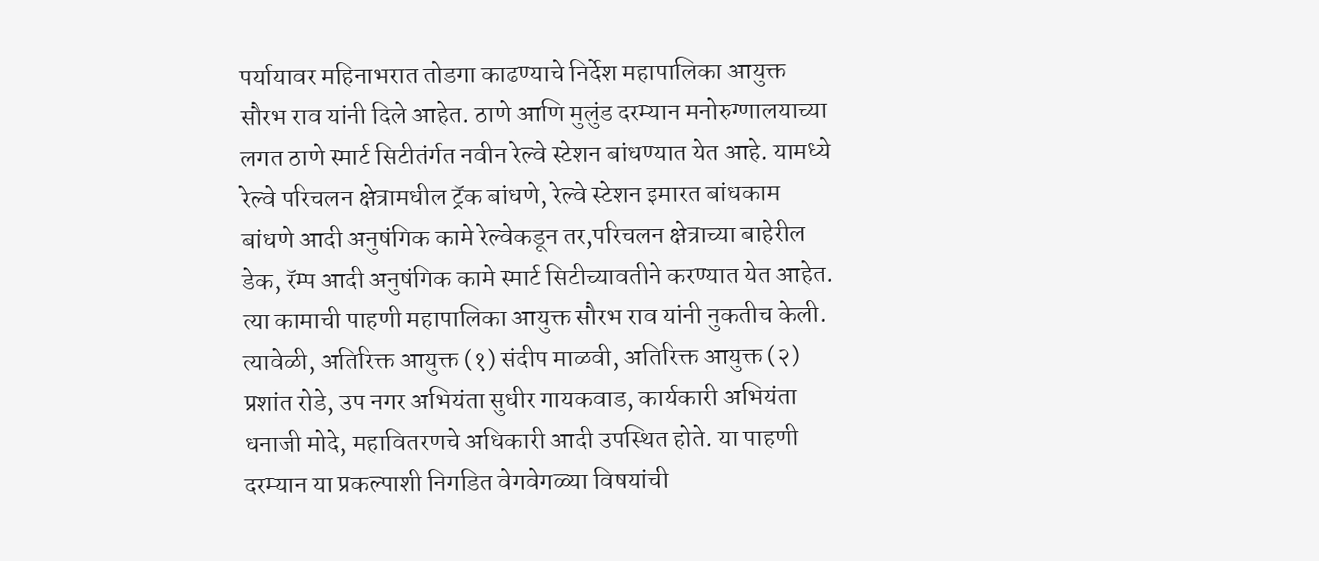पर्यायावर महिनाभरात तोडगा काढण्याचे निर्देश महापालिका आयुक्त सौरभ राव यांनी दिले आहेत. ठाणे आणि मुलुंड दरम्यान मनोरुग्णालयाच्या लगत ठाणे स्मार्ट सिटीतंर्गत नवीन रेल्वे स्टेशन बांधण्यात येत आहे. यामध्ये रेल्वे परिचलन क्षेत्रामधील ट्रॅक बांधणे, रेल्वे स्टेशन इमारत बांधकाम बांधणे आदी अनुषंगिक कामे रेल्वेकडून तर,परिचलन क्षेत्राच्या बाहेरील डेक, रॅम्प आदी अनुषंगिक कामे स्मार्ट सिटीच्यावतीने करण्यात येत आहेत. त्या कामाची पाहणी महापालिका आयुक्त सौरभ राव यांनी नुकतीच केली. त्यावेळी, अतिरिक्त आयुक्त (१) संदीप माळवी, अतिरिक्त आयुक्त (२) प्रशांत रोडे, उप नगर अभियंता सुधीर गायकवाड, कार्यकारी अभियंता धनाजी मोदे, महावितरणचे अधिकारी आदी उपस्थित होते. या पाहणी दरम्यान या प्रकल्पाशी निगडित वेगवेगळ्या विषयांची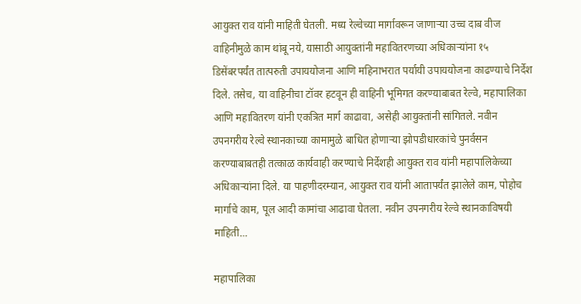आयुक्त राव यांनी माहिती घेतली. मध्य रेल्वेच्या मार्गावरून जाणाऱ्या उच्च दाब वीज वाहिनीमुळे काम थांबू नये, यासाठी आयुक्तांनी महावितरणच्या अधिकाऱ्यांना १५ डिसेंबरपर्यंत तात्परुती उपाययोजना आणि महिनाभरात पर्यायी उपाययोजना काढण्याचे निर्देश दिले. तसेच, या वाहिनीचा टॉवर हटवून ही वाहिनी भूमिगत करण्याबाबत रेल्वे, महापालिका आणि महावितरण यांनी एकत्रित मार्ग काढावा, असेही आयुक्तांनी सांगितले. नवीन उपनगरीय रेल्वे स्थानकाच्या कामामुळे बाधित होणाऱ्या झोपडीधारकांचे पुनर्वसन करण्याबाबतही तत्काळ कार्यवाही करण्याचे निर्देशही आयुक्त राव यांनी महापालिकेच्या अधिकाऱ्यांना दिले. या पाहणीदरम्यान, आयुक्त राव यांनी आतापर्यंत झालेले काम, पोहोच मार्गाचे काम, पूल आदी कामांचा आढावा घेतला. नवीन उपनगरीय रेल्वे स्थानकाविषयी माहिती…

महापालिका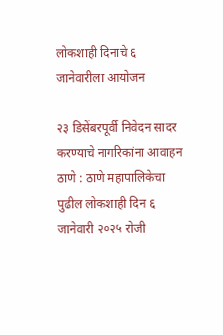लोकशाही दिनाचे ६ जानेवारीला आयोजन

२३ डिसेंबरपूर्वी निवेदन सादर करण्याचे नागरिकांना आवाहन ठाणे : ठाणे महापालिकेचा पुढील लोकशाही दिन ६ जानेवारी २०२५ रोजी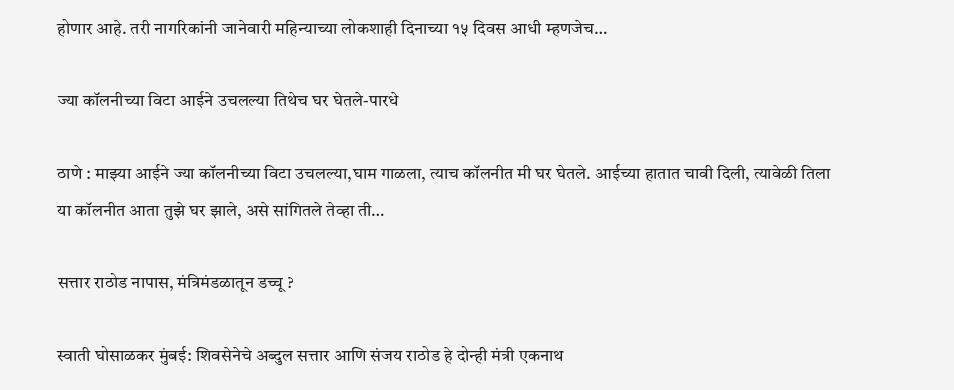होणार आहे. तरी नागरिकांनी जानेवारी महिन्याच्या लोकशाही दिनाच्या १५ दिवस आधी म्हणजेच…

ज्या कॉलनीच्या विटा आईने उचलल्या तिथेच घर घेतले-पारधे

ठाणे : माझ्या आईने ज्या कॉलनीच्या विटा उचलल्या,घाम गाळला, त्याच कॉलनीत मी घर घेतले. आईच्या हातात चावी दिली, त्यावेळी तिला या कॉलनीत आता तुझे घर झाले, असे सांगितले तेव्हा ती…

सत्तार राठोड नापास, मंत्रिमंडळातून डच्चू ?

स्वाती घोसाळकर मुंबई: शिवसेनेचे अब्दुल सत्तार आणि संजय राठोड हे दोन्ही मंत्री एकनाथ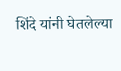शिंदे यांनी घेतलेल्या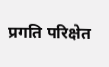प्रगति परिक्षेत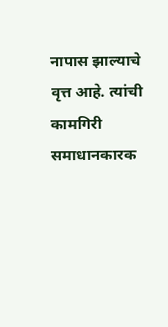नापास झाल्याचे वृत्त आहे. त्यांची कामगिरी समाधानकारक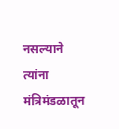नसल्याने त्यांना मंत्रिमंडळातून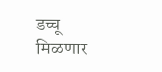डच्चू मिळणार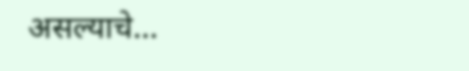असल्याचे…